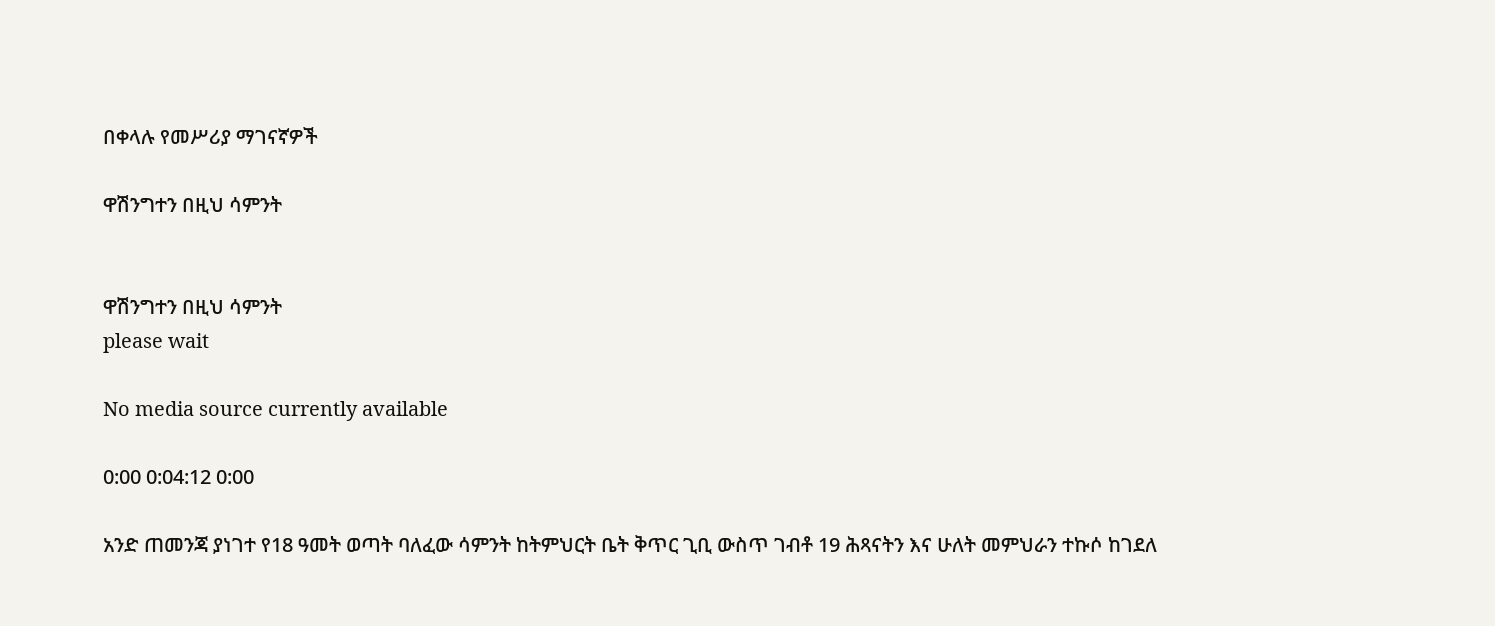በቀላሉ የመሥሪያ ማገናኛዎች

ዋሽንግተን በዚህ ሳምንት


ዋሽንግተን በዚህ ሳምንት
please wait

No media source currently available

0:00 0:04:12 0:00

አንድ ጠመንጃ ያነገተ የ18 ዓመት ወጣት ባለፈው ሳምንት ከትምህርት ቤት ቅጥር ጊቢ ውስጥ ገብቶ 19 ሕጻናትን እና ሁለት መምህራን ተኩሶ ከገደለ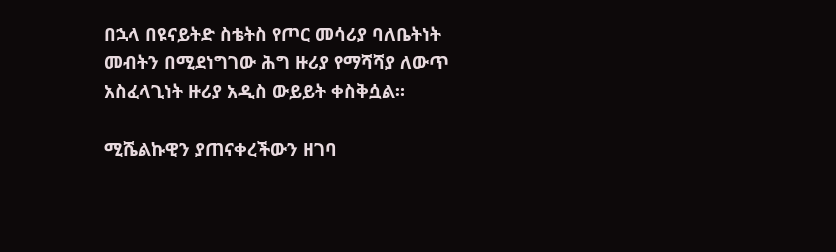በኋላ በዩናይትድ ስቴትስ የጦር መሳሪያ ባለቤትነት መብትን በሚደነግገው ሕግ ዙሪያ የማሻሻያ ለውጥ አስፈላጊነት ዙሪያ አዲስ ውይይት ቀስቅሷል።

ሚሼልኩዊን ያጠናቀረችውን ዘገባ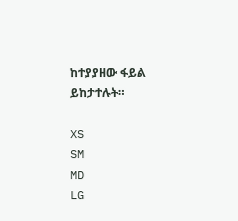ከተያያዘው ፋይል ይከታተሉት።

XS
SM
MD
LG